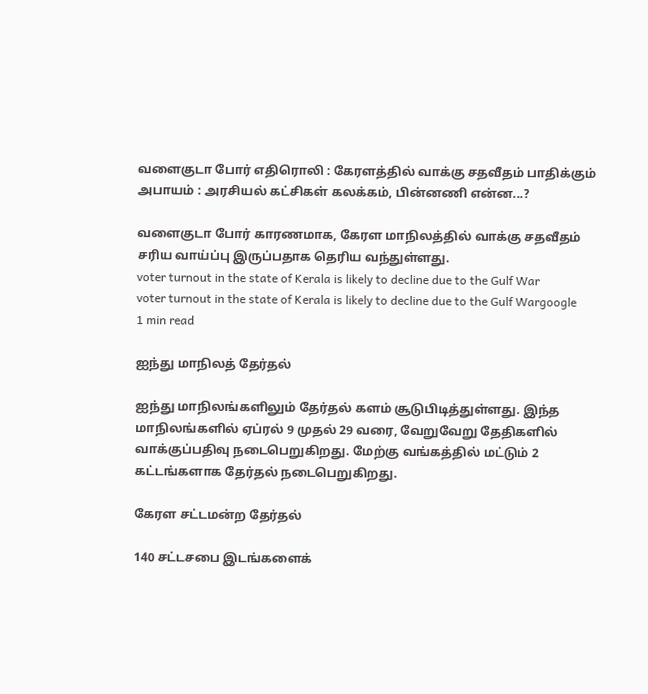வளைகுடா போர் எதிரொலி : கேரளத்தில் வாக்கு சதவீதம் பாதிக்கும் அபாயம் : அரசியல் கட்சிகள் கலக்கம், பின்னணி என்ன...?

வளைகுடா போர் காரணமாக, கேரள மாநிலத்தில் வாக்கு சதவீதம் சரிய வாய்ப்பு இருப்பதாக தெரிய வந்துள்ளது.
voter turnout in the state of Kerala is likely to decline due to the Gulf War
voter turnout in the state of Kerala is likely to decline due to the Gulf Wargoogle
1 min read

ஐந்து மாநிலத் தேர்தல்

ஐந்து மாநிலங்களிலும் தேர்தல் களம் சூடுபிடித்துள்ளது. இந்த மாநிலங்களில் ஏப்ரல் 9 முதல் 29 வரை, வேறுவேறு தேதிகளில் வாக்குப்பதிவு நடைபெறுகிறது. மேற்கு வங்கத்தில் மட்டும் 2 கட்டங்களாக தேர்தல் நடைபெறுகிறது.

கேரள சட்டமன்ற தேர்தல்

140 சட்டசபை இடங்களைக்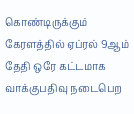கொண்டிருக்கும் கேரளத்தில் ஏப்ரல் 9ஆம் தேதி ஒரே கட்டமாக வாக்குபதிவு நடைபெற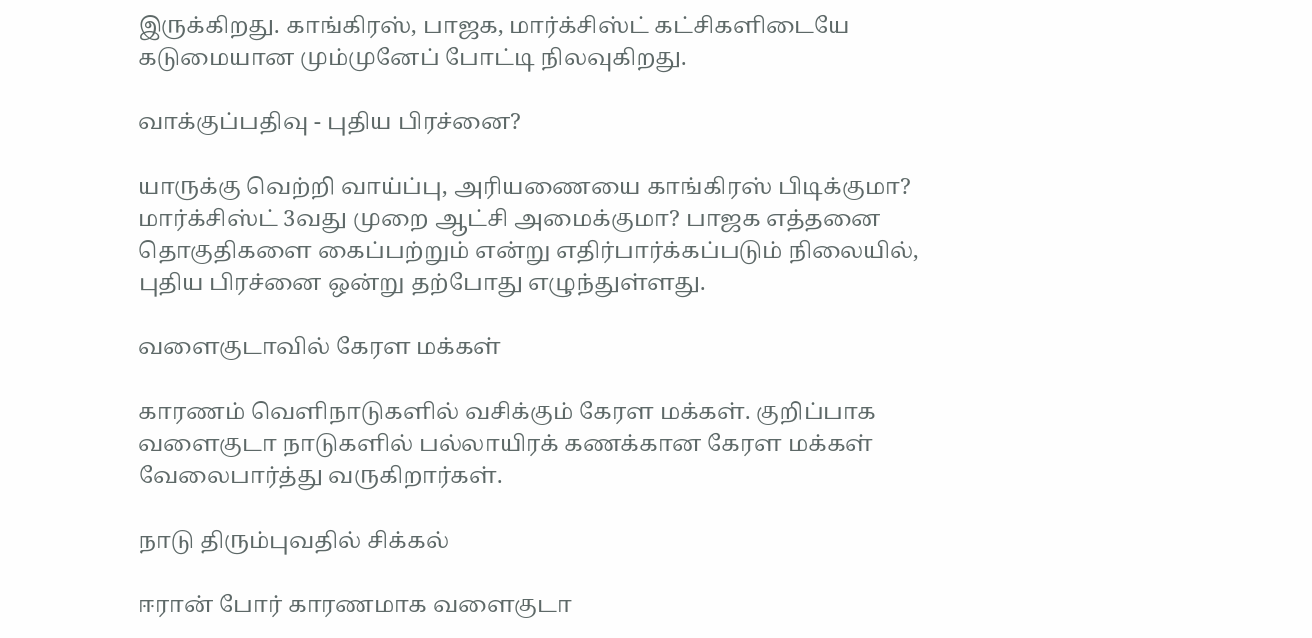இருக்கிறது. காங்கிரஸ், பாஜக, மார்க்சிஸ்ட் கட்சிகளிடையே கடுமையான மும்முனேப் போட்டி நிலவுகிறது.

வாக்குப்பதிவு - புதிய பிரச்னை?

யாருக்கு வெற்றி வாய்ப்பு, அரியணையை காங்கிரஸ் பிடிக்குமா? மார்க்சிஸ்ட் 3வது முறை ஆட்சி அமைக்குமா? பாஜக எத்தனை தொகுதிகளை கைப்பற்றும் என்று எதிர்பார்க்கப்படும் நிலையில், புதிய பிரச்னை ஒன்று தற்போது எழுந்துள்ளது.

வளைகுடாவில் கேரள மக்கள்

காரணம் வெளிநாடுகளில் வசிக்கும் கேரள மக்கள். குறிப்பாக வளைகுடா நாடுகளில் பல்லாயிரக் கணக்கான கேரள மக்கள் வேலைபார்த்து வருகிறார்கள்.

நாடு திரும்புவதில் சிக்கல்

ஈரான் போர் காரணமாக வளைகுடா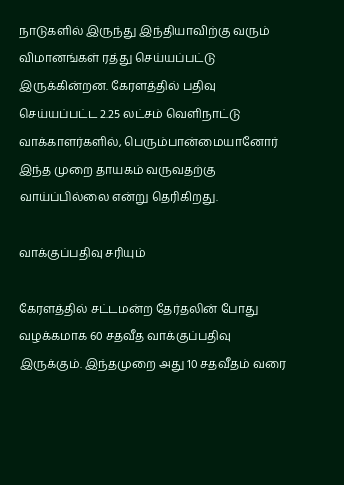நாடுகளில் இருந்து இந்தியாவிற்கு வரும் விமானங்கள் ரத்து செய்யப்பட்டு இருக்கின்றன. கேரளத்தில் பதிவு செய்யப்பட்ட 2.25 லட்சம் வெளிநாட்டு வாக்காளர்களில், பெரும்பான்மையானோர் இந்த முறை தாயகம் வருவதற்கு வாய்ப்பில்லை என்று தெரிகிறது.

வாக்குப்பதிவு சரியும்

கேரளத்தில் சட்டமன்ற தேர்தலின் போது வழக்கமாக 60 சதவீத வாக்குப்பதிவு இருக்கும். இந்தமுறை அது 10 சதவீதம் வரை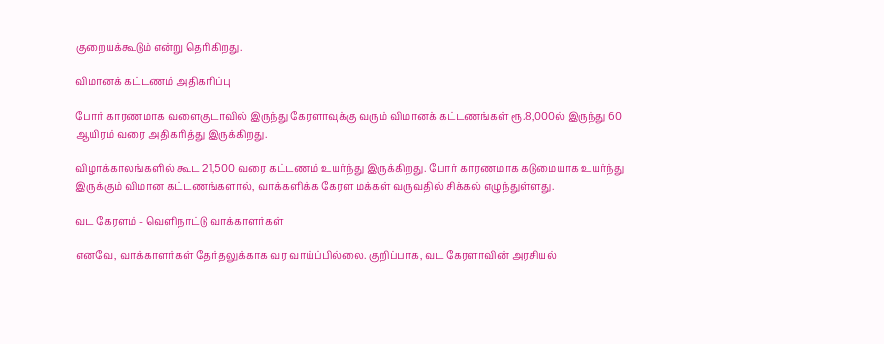குறையக்கூடும் என்று தெரிகிறது.

விமானக் கட்டணம் அதிகரிப்பு

போர் காரணமாக வளைகுடாவில் இருந்து கேரளாவுக்கு வரும் விமானக் கட்டணங்கள் ரூ.8,000ல் இருந்து 60 ஆயிரம் வரை அதிகரித்து இருக்கிறது.

விழாக்காலங்களில் கூட 21,500 வரை கட்டணம் உயர்ந்து இருக்கிறது. போர் காரணமாக கடுமையாக உயர்ந்து இருக்கும் விமான கட்டணங்களால், வாக்களிக்க கேரள மக்கள் வருவதில் சிக்கல் எழுந்துள்ளது.

வட கேரளம் - வெளிநாட்டு வாக்காளர்கள்

எனவே, வாக்காளர்கள் தேர்தலுக்காக வர வாய்ப்பில்லை. குறிப்பாக, வட கேரளாவின் அரசியல்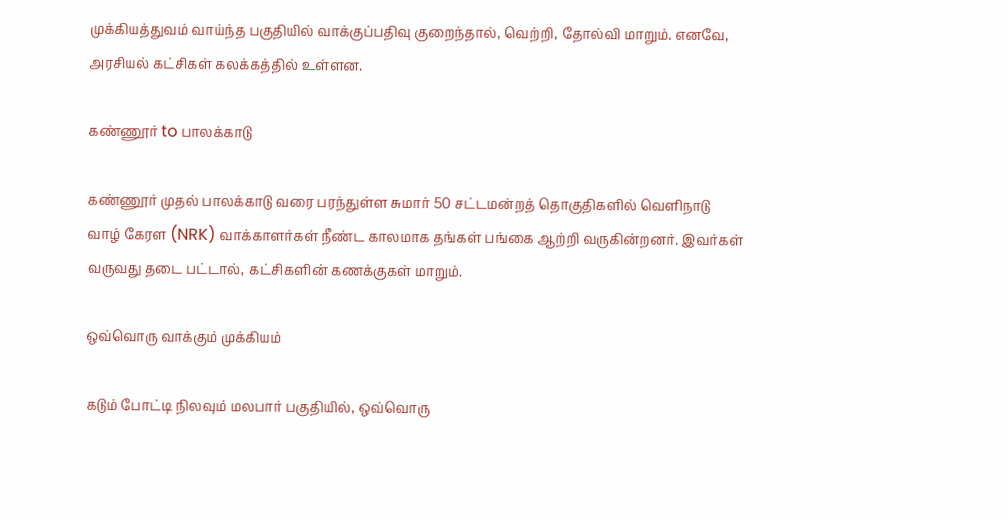முக்கியத்துவம் வாய்ந்த பகுதியில் வாக்குப்பதிவு குறைந்தால், வெற்றி, தோல்வி மாறும். எனவே, அரசியல் கட்சிகள் கலக்கத்தில் உள்ளன.

கண்ணூர் to பாலக்காடு

கண்ணூர் முதல் பாலக்காடு வரை பரந்துள்ள சுமார் 50 சட்டமன்றத் தொகுதிகளில் வெளிநாடு வாழ் கேரள (NRK) வாக்காளர்கள் நீண்ட காலமாக தங்கள் பங்கை ஆற்றி வருகின்றனர். இவர்கள் வருவது தடை பட்டால், கட்சிகளின் கணக்குகள் மாறும்.

ஒவ்வொரு வாக்கும் முக்கியம்

கடும் போட்டி நிலவும் மலபார் பகுதியில், ஒவ்வொரு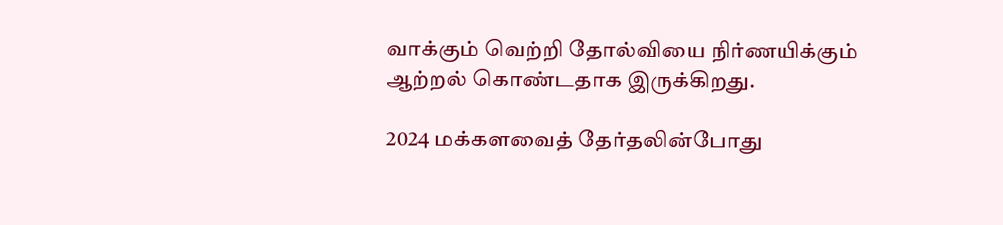வாக்கும் வெற்றி தோல்வியை நிர்ணயிக்கும் ஆற்றல் கொண்டதாக இருக்கிறது.

2024 மக்களவைத் தேர்தலின்போது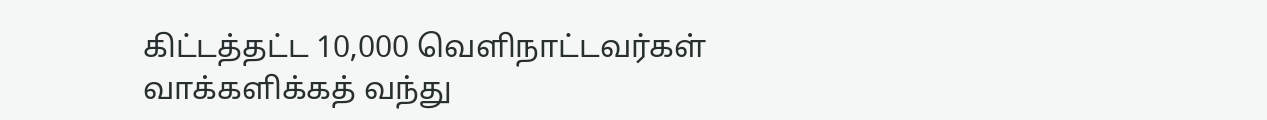கிட்டத்தட்ட 10,000 வெளிநாட்டவர்கள் வாக்களிக்கத் வந்து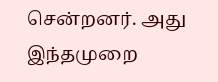சென்றனர். அது இந்தமுறை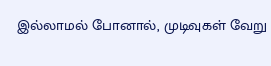இல்லாமல் போனால், முடிவுகள் வேறு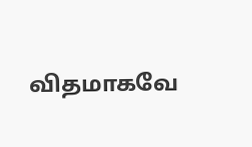விதமாகவே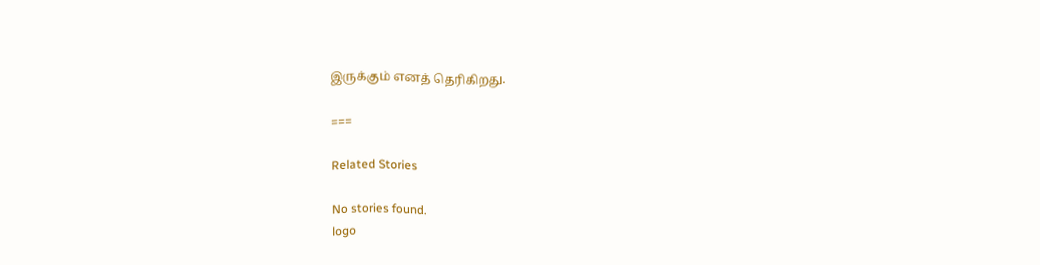இருக்கும் எனத் தெரிகிறது.

===

Related Stories

No stories found.
logo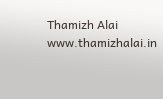Thamizh Alai
www.thamizhalai.in